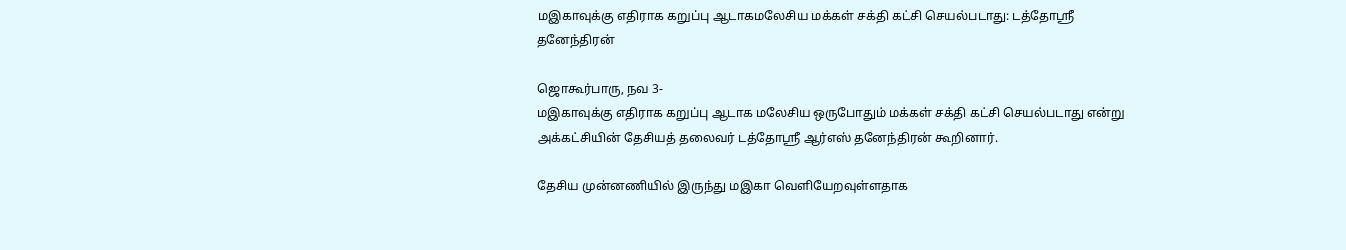மஇகாவுக்கு எதிராக கறுப்பு ஆடாகமலேசிய மக்கள் சக்தி கட்சி செயல்படாது: டத்தோஸ்ரீ தனேந்திரன்

ஜொகூர்பாரு, நவ 3-
மஇகாவுக்கு எதிராக கறுப்பு ஆடாக மலேசிய ஒருபோதும் மக்கள் சக்தி கட்சி செயல்படாது என்று அக்கட்சியின் தேசியத் தலைவர் டத்தோஸ்ரீ ஆர்எஸ் தனேந்திரன் கூறினார்.

தேசிய முன்னணியில் இருந்து மஇகா வெளியேறவுள்ளதாக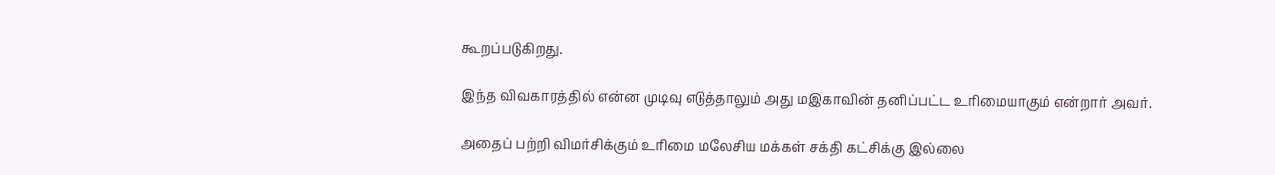கூறப்படுகிறது.

இந்த விவகாரத்தில் என்ன முடிவு எடுத்தாலும் அது மஇகாவின் தனிப்பட்ட உரிமையாகும் என்றார் அவர்.

அதைப் பற்றி விமர்சிக்கும் உரிமை மலேசிய மக்கள் சக்தி கட்சிக்கு இல்லை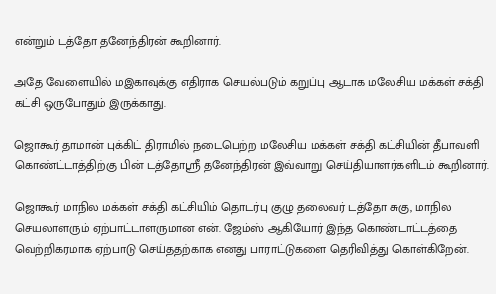என்றும் டத்தோ தனேந்திரன் கூறினார்.

அதே வேளையில் மஇகாவுக்கு எதிராக செயல்படும் கறுப்பு ஆடாக மலேசிய மக்கள் சக்தி கட்சி ஒருபோதும் இருக்காது.

ஜொகூர் தாமான் புக்கிட் திராமில் நடைபெற்ற மலேசிய மக்கள் சக்தி கட்சியின் தீபாவளி கொண்ட்டாத்திற்கு பின் டத்தோஸ்ரீ தனேந்திரன் இவ்வாறு செய்தியாளர்களிடம் கூறினார்.

ஜொகூர் மாநில மக்கள் சக்தி கட்சியிம் தொடர்பு குழு தலைவர் டத்தோ சுகு, மாநில செயலாளரும் ஏற்பாட்டாளருமான என். ஜேம்ஸ் ஆகியோர் இந்த கொண்டாட்டத்தை வெற்றிகரமாக ஏற்பாடு செய்ததற்காக எனது பாராட்டுகளை தெரிவித்து கொள்கிறேன்.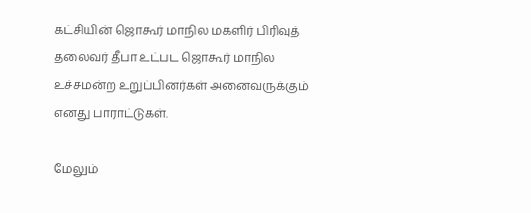கட்சியின் ஜொகூர் மாநில மகளிர் பிரிவுத் தலைவர் தீபா உட்பட ஜொகூர் மாநில உச்சமன்ற உறுப்பினர்கள் அனைவருக்கும் எனது பாராட்டுகள்.

மேலும்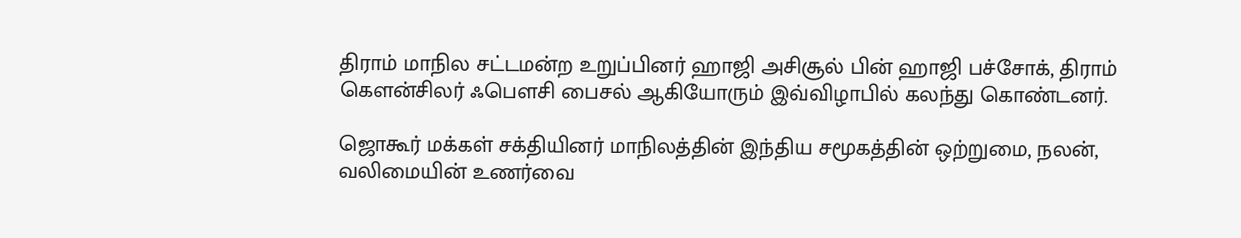திராம் மாநில சட்டமன்ற உறுப்பினர் ஹாஜி அசிசூல் பின் ஹாஜி பச்சோக், திராம் கௌன்சிலர் ஃபௌசி பைசல் ஆகியோரும் இவ்விழாபில் கலந்து கொண்டனர்.

ஜொகூர் மக்கள் சக்தியினர் மாநிலத்தின் இந்திய சமூகத்தின் ஒற்றுமை, நலன், வலிமையின் உணர்வை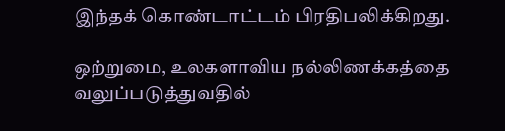இந்தக் கொண்டாட்டம் பிரதிபலிக்கிறது.

ஒற்றுமை, உலகளாவிய நல்லிணக்கத்தை வலுப்படுத்துவதில்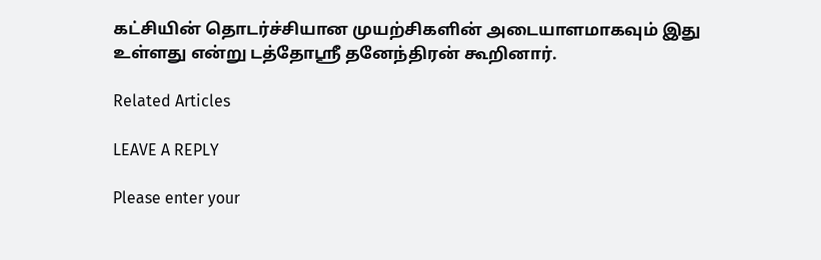கட்சியின் தொடர்ச்சியான முயற்சிகளின் அடையாளமாகவும் இது உள்ளது என்று டத்தோஸ்ரீ தனேந்திரன் கூறினார்.

Related Articles

LEAVE A REPLY

Please enter your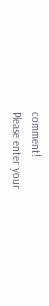comment!
Please enter your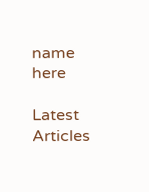name here

Latest Articles